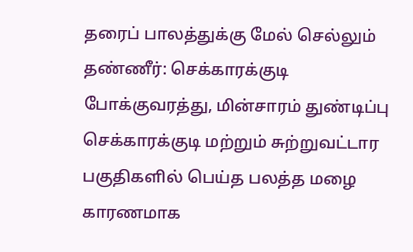தரைப் பாலத்துக்கு மேல் செல்லும் தண்ணீர்: செக்காரக்குடி போக்குவரத்து, மின்சாரம் துண்டிப்பு
செக்காரக்குடி மற்றும் சுற்றுவட்டார பகுதிகளில் பெய்த பலத்த மழை காரணமாக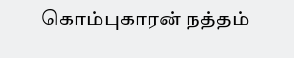கொம்புகாரன் நத்தம்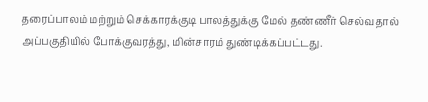தரைப்பாலம் மற்றும் செக்காரக்குடி பாலத்துக்கு மேல் தண்ணீர் செல்வதால் அப்பகுதியில் போக்குவரத்து, மின்சாரம் துண்டிக்கப்பட்டது.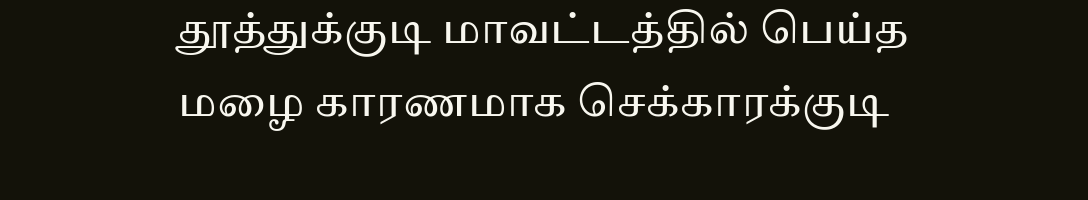தூத்துக்குடி மாவட்டத்தில் பெய்த மழை காரணமாக செக்காரக்குடி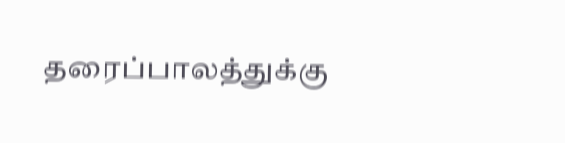தரைப்பாலத்துக்கு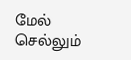மேல் செல்லும்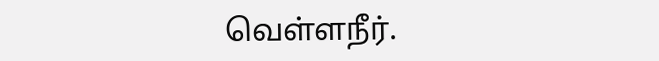வெள்ளநீர்.